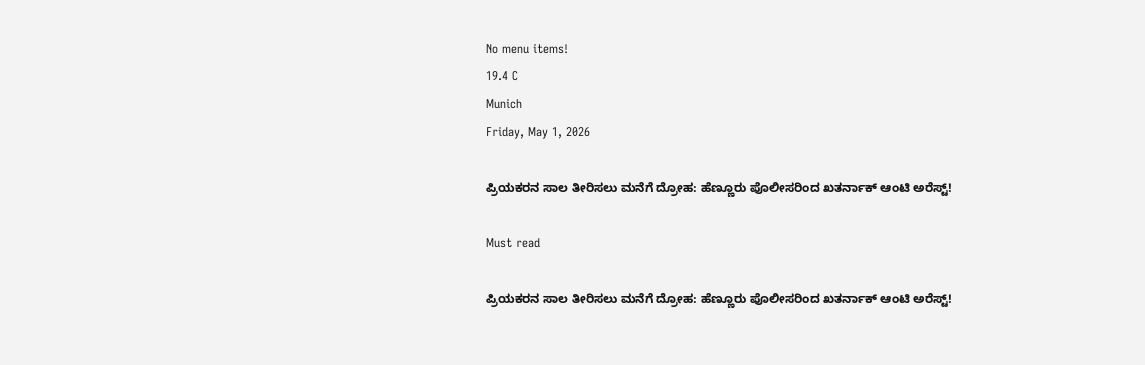No menu items!
19.4 C
Munich
Friday, May 1, 2026

ಪ್ರಿಯಕರನ ಸಾಲ ತೀರಿಸಲು ಮನೆಗೆ ದ್ರೋಹ: ಹೆಣ್ಣೂರು ಪೊಲೀಸರಿಂದ ಖತರ್ನಾಕ್ ಆಂಟಿ ಅರೆಸ್ಟ್!

Must read

ಪ್ರಿಯಕರನ ಸಾಲ ತೀರಿಸಲು ಮನೆಗೆ ದ್ರೋಹ: ಹೆಣ್ಣೂರು ಪೊಲೀಸರಿಂದ ಖತರ್ನಾಕ್ ಆಂಟಿ ಅರೆಸ್ಟ್!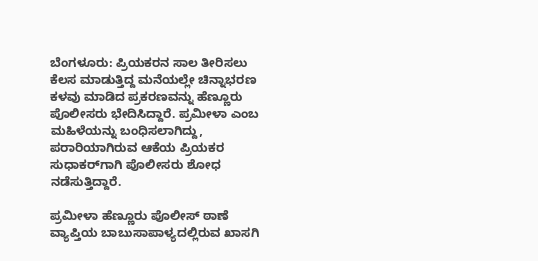ಬೆಂಗಳೂರು: ಪ್ರಿಯಕರನ ಸಾಲ ತೀರಿಸಲು ಕೆಲಸ ಮಾಡುತ್ತಿದ್ದ ಮನೆಯಲ್ಲೇ ಚಿನ್ನಾಭರಣ ಕಳವು ಮಾಡಿದ ಪ್ರಕರಣವನ್ನು ಹೆಣ್ಣೂರು ಪೊಲೀಸರು ಭೇದಿಸಿದ್ದಾರೆ. ಪ್ರಮೀಳಾ ಎಂಬ ಮಹಿಳೆಯನ್ನು ಬಂಧಿಸಲಾಗಿದ್ದು, ಪರಾರಿಯಾಗಿರುವ ಆಕೆಯ ಪ್ರಿಯಕರ ಸುಧಾಕರ್‌ಗಾಗಿ ಪೊಲೀಸರು ಶೋಧ ನಡೆಸುತ್ತಿದ್ದಾರೆ.

ಪ್ರಮೀಳಾ ಹೆಣ್ಣೂರು ಪೊಲೀಸ್ ಠಾಣೆ ವ್ಯಾಪ್ತಿಯ ಬಾಬುಸಾಪಾಳ್ಯದಲ್ಲಿರುವ ಖಾಸಗಿ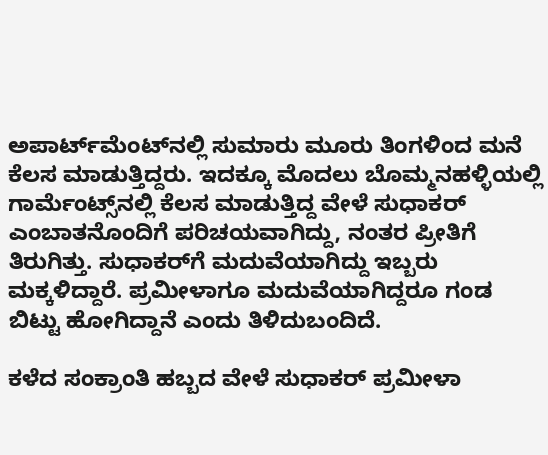ಅಪಾರ್ಟ್‌ಮೆಂಟ್‌ನಲ್ಲಿ ಸುಮಾರು ಮೂರು ತಿಂಗಳಿಂದ ಮನೆ ಕೆಲಸ ಮಾಡುತ್ತಿದ್ದರು. ಇದಕ್ಕೂ ಮೊದಲು ಬೊಮ್ಮನಹಳ್ಳಿಯಲ್ಲಿ ಗಾರ್ಮೆಂಟ್ಸ್‌ನಲ್ಲಿ ಕೆಲಸ ಮಾಡುತ್ತಿದ್ದ ವೇಳೆ ಸುಧಾಕರ್ ಎಂಬಾತನೊಂದಿಗೆ ಪರಿಚಯವಾಗಿದ್ದು, ನಂತರ ಪ್ರೀತಿಗೆ ತಿರುಗಿತ್ತು. ಸುಧಾಕರ್‌ಗೆ ಮದುವೆಯಾಗಿದ್ದು ಇಬ್ಬರು ಮಕ್ಕಳಿದ್ದಾರೆ. ಪ್ರಮೀಳಾಗೂ ಮದುವೆಯಾಗಿದ್ದರೂ ಗಂಡ ಬಿಟ್ಟು ಹೋಗಿದ್ದಾನೆ ಎಂದು ತಿಳಿದುಬಂದಿದೆ.

ಕಳೆದ ಸಂಕ್ರಾಂತಿ ಹಬ್ಬದ ವೇಳೆ ಸುಧಾಕರ್ ಪ್ರಮೀಳಾ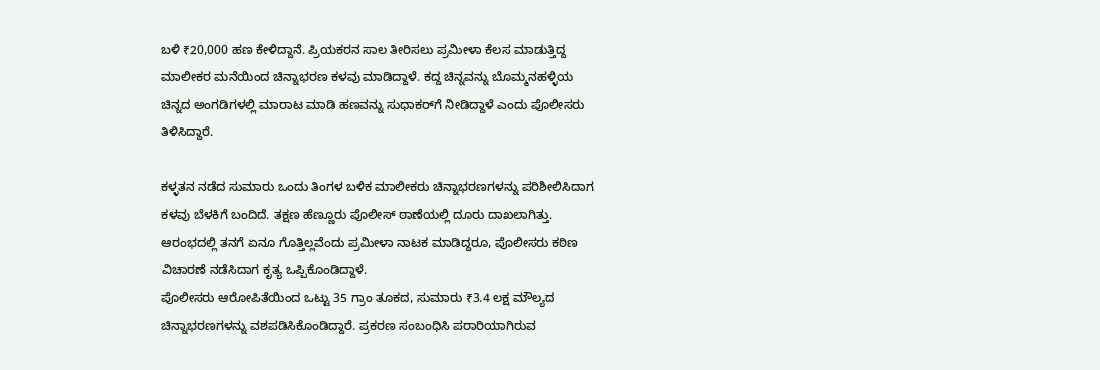ಬಳಿ ₹20,000 ಹಣ ಕೇಳಿದ್ದಾನೆ. ಪ್ರಿಯಕರನ ಸಾಲ ತೀರಿಸಲು ಪ್ರಮೀಳಾ ಕೆಲಸ ಮಾಡುತ್ತಿದ್ದ ಮಾಲೀಕರ ಮನೆಯಿಂದ ಚಿನ್ನಾಭರಣ ಕಳವು ಮಾಡಿದ್ದಾಳೆ. ಕದ್ದ ಚಿನ್ನವನ್ನು ಬೊಮ್ಮನಹಳ್ಳಿಯ ಚಿನ್ನದ ಅಂಗಡಿಗಳಲ್ಲಿ ಮಾರಾಟ ಮಾಡಿ ಹಣವನ್ನು ಸುಧಾಕರ್‌ಗೆ ನೀಡಿದ್ದಾಳೆ ಎಂದು ಪೊಲೀಸರು ತಿಳಿಸಿದ್ದಾರೆ.

ಕಳ್ಳತನ ನಡೆದ ಸುಮಾರು ಒಂದು ತಿಂಗಳ ಬಳಿಕ ಮಾಲೀಕರು ಚಿನ್ನಾಭರಣಗಳನ್ನು ಪರಿಶೀಲಿಸಿದಾಗ ಕಳವು ಬೆಳಕಿಗೆ ಬಂದಿದೆ. ತಕ್ಷಣ ಹೆಣ್ಣೂರು ಪೊಲೀಸ್ ಠಾಣೆಯಲ್ಲಿ ದೂರು ದಾಖಲಾಗಿತ್ತು. ಆರಂಭದಲ್ಲಿ ತನಗೆ ಏನೂ ಗೊತ್ತಿಲ್ಲವೆಂದು ಪ್ರಮೀಳಾ ನಾಟಕ ಮಾಡಿದ್ದರೂ, ಪೊಲೀಸರು ಕಠಿಣ ವಿಚಾರಣೆ ನಡೆಸಿದಾಗ ಕೃತ್ಯ ಒಪ್ಪಿಕೊಂಡಿದ್ದಾಳೆ.
ಪೊಲೀಸರು ಆರೋಪಿತೆಯಿಂದ ಒಟ್ಟು 35 ಗ್ರಾಂ ತೂಕದ, ಸುಮಾರು ₹3.4 ಲಕ್ಷ ಮೌಲ್ಯದ ಚಿನ್ನಾಭರಣಗಳನ್ನು ವಶಪಡಿಸಿಕೊಂಡಿದ್ದಾರೆ. ಪ್ರಕರಣ ಸಂಬಂಧಿಸಿ ಪರಾರಿಯಾಗಿರುವ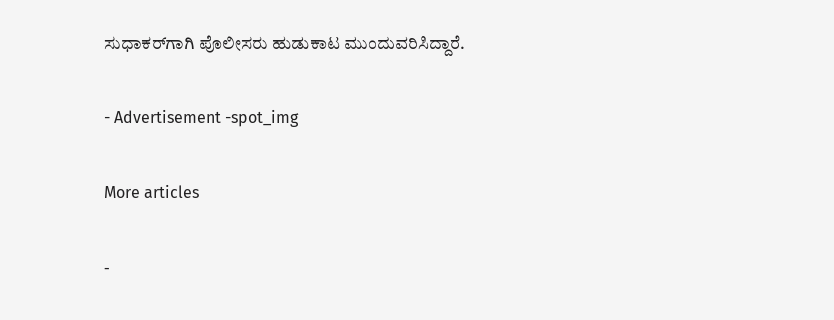ಸುಧಾಕರ್‌ಗಾಗಿ ಪೊಲೀಸರು ಹುಡುಕಾಟ ಮುಂದುವರಿಸಿದ್ದಾರೆ.

- Advertisement -spot_img

More articles

-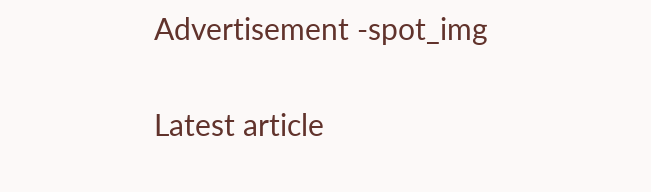Advertisement -spot_img

Latest article